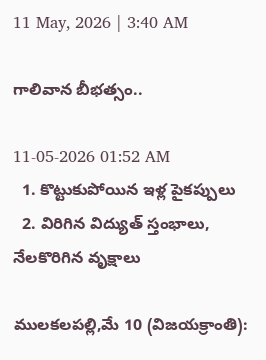11 May, 2026 | 3:40 AM

గాలివాన బీభత్సం..

11-05-2026 01:52 AM
  1. కొట్టుకుపోయిన ఇళ్ల పైకప్పులు
  2. విరిగిన విద్యుత్ స్తంభాలు, నేలకొరిగిన వృక్షాలు

ములకలపల్లి,మే 10 (విజయక్రాంతి):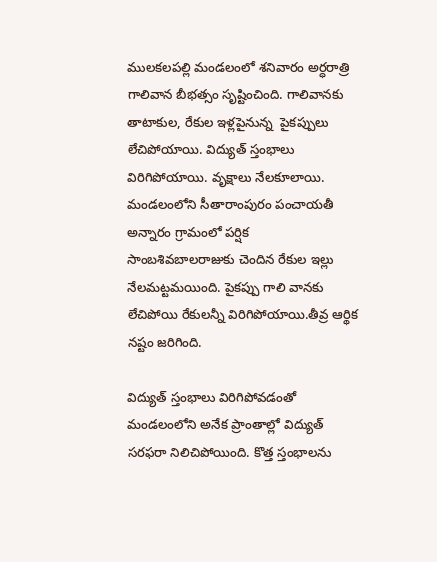ములకలపల్లి మండలంలో శనివారం అర్ధరాత్రి గాలివాన బీభత్సం సృష్టించింది. గాలివానకు తాటాకుల, రేకుల ఇళ్లపైనున్న  పైకప్పులు లేచిపోయాయి. విద్యుత్ స్తంభాలు విరిగిపోయాయి. వృక్షాలు నేలకూలాయి. మండలంలోని సీతారాంపురం పంచాయతీ అన్నారం గ్రామంలో పర్షిక సాంబశివబాలరాజుకు చెందిన రేకుల ఇల్లు నేలమట్టమయింది. పైకప్పు గాలి వానకు లేచిపోయి రేకులన్నీ విరిగిపోయాయి.తీవ్ర ఆర్థిక నష్టం జరిగింది.

విద్యుత్ స్తంభాలు విరిగిపోవడంతో మండలంలోని అనేక ప్రాంతాల్లో విద్యుత్ సరఫరా నిలిచిపోయింది. కొత్త స్తంభాలను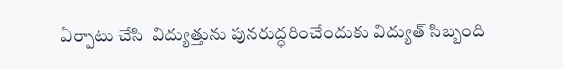ఏర్పాటు చేసి  విద్యుత్తును పునరుద్ధరించేందుకు విద్యుత్ సిబ్బంది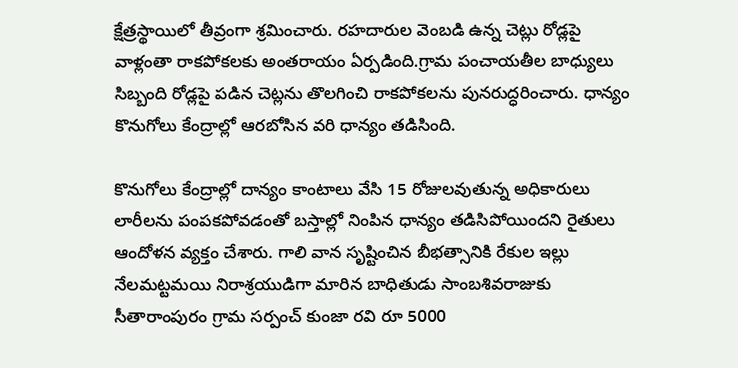క్షేత్రస్థాయిలో తీవ్రంగా శ్రమించారు. రహదారుల వెంబడి ఉన్న చెట్లు రోడ్లపై వాళ్లంతా రాకపోకలకు అంతరాయం ఏర్పడింది.గ్రామ పంచాయతీల బాధ్యులు సిబ్బంది రోడ్లపై పడిన చెట్లను తొలగించి రాకపోకలను పునరుద్ధరించారు. ధాన్యం కొనుగోలు కేంద్రాల్లో ఆరబోసిన వరి ధాన్యం తడిసింది.

కొనుగోలు కేంద్రాల్లో దాన్యం కాంటాలు వేసి 15 రోజులవుతున్న అధికారులు లారీలను పంపకపోవడంతో బస్తాల్లో నింపిన ధాన్యం తడిసిపోయిందని రైతులు ఆందోళన వ్యక్తం చేశారు. గాలి వాన సృష్టించిన బీభత్సానికి రేకుల ఇల్లు నేలమట్టమయి నిరాశ్రయుడిగా మారిన బాధితుడు సాంబశివరాజుకు సీతారాంపురం గ్రామ సర్పంచ్ కుంజా రవి రూ 5000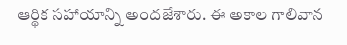ఆర్థిక సహాయాన్ని అందజేశారు. ఈ అకాల గాలివాన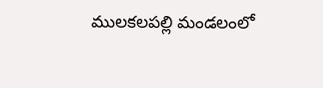ములకలపల్లి మండలంలో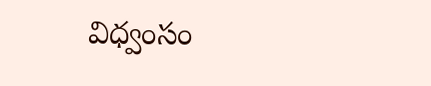విధ్వంసం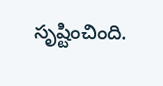సృష్టించింది.